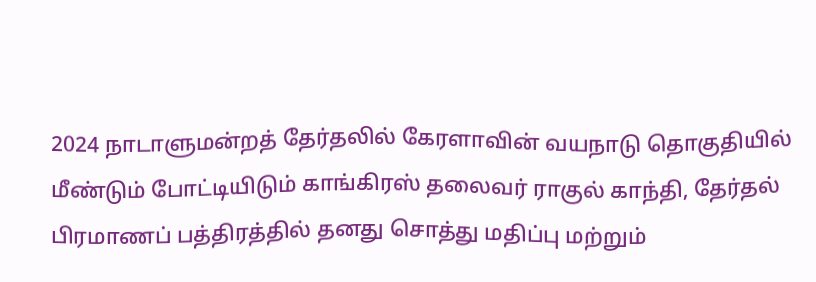2024 நாடாளுமன்றத் தேர்தலில் கேரளாவின் வயநாடு தொகுதியில் மீண்டும் போட்டியிடும் காங்கிரஸ் தலைவர் ராகுல் காந்தி, தேர்தல் பிரமாணப் பத்திரத்தில் தனது சொத்து மதிப்பு மற்றும்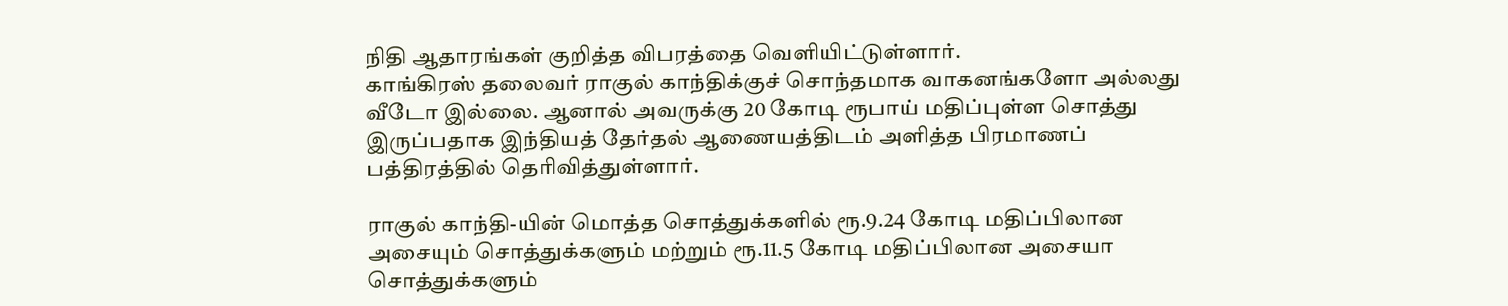நிதி ஆதாரங்கள் குறித்த விபரத்தை வெளியிட்டுள்ளார்.
காங்கிரஸ் தலைவர் ராகுல் காந்திக்குச் சொந்தமாக வாகனங்களோ அல்லது வீடோ இல்லை. ஆனால் அவருக்கு 20 கோடி ரூபாய் மதிப்புள்ள சொத்து இருப்பதாக இந்தியத் தேர்தல் ஆணையத்திடம் அளித்த பிரமாணப் பத்திரத்தில் தெரிவித்துள்ளார்.

ராகுல் காந்தி-யின் மொத்த சொத்துக்களில் ரூ.9.24 கோடி மதிப்பிலான அசையும் சொத்துக்களும் மற்றும் ரூ.11.5 கோடி மதிப்பிலான அசையா சொத்துக்களும்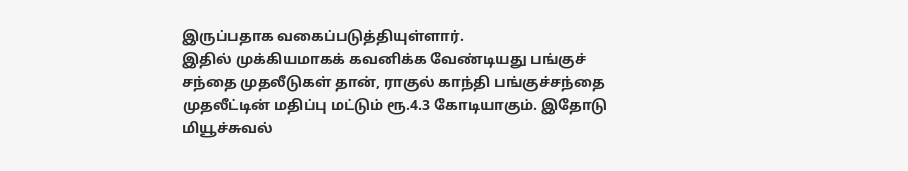இருப்பதாக வகைப்படுத்தியுள்ளார்.
இதில் முக்கியமாகக் கவனிக்க வேண்டியது பங்குச் சந்தை முதலீடுகள் தான், ராகுல் காந்தி பங்குச்சந்தை முதலீட்டின் மதிப்பு மட்டும் ரூ.4.3 கோடியாகும். இதோடு மியூச்சுவல்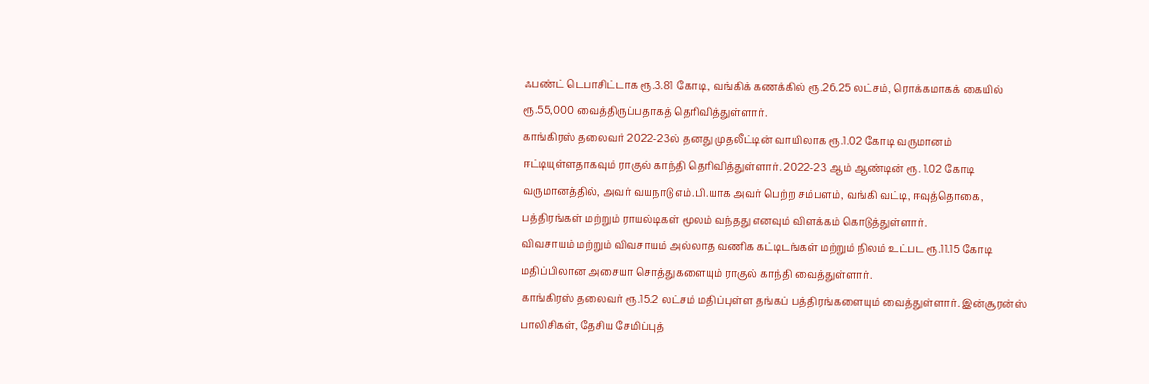ஃபண்ட் டெபாசிட்டாக ரூ.3.81 கோடி, வங்கிக் கணக்கில் ரூ.26.25 லட்சம், ரொக்கமாகக் கையில் ரூ.55,000 வைத்திருப்பதாகத் தெரிவித்துள்ளார்.
காங்கிரஸ் தலைவர் 2022-23ல் தனது முதலீட்டின் வாயிலாக ரூ.1.02 கோடி வருமானம் ஈட்டியுள்ளதாகவும் ராகுல் காந்தி தெரிவித்துள்ளார். 2022-23 ஆம் ஆண்டின் ரூ. 1.02 கோடி வருமானத்தில், அவர் வயநாடு எம்.பி.யாக அவர் பெற்ற சம்பளம், வங்கி வட்டி, ஈவுத்தொகை, பத்திரங்கள் மற்றும் ராயல்டிகள் மூலம் வந்தது எனவும் விளக்கம் கொடுத்துள்ளார்.
விவசாயம் மற்றும் விவசாயம் அல்லாத வணிக கட்டிடங்கள் மற்றும் நிலம் உட்பட ரூ.11.15 கோடி மதிப்பிலான அசையா சொத்துகளையும் ராகுல் காந்தி வைத்துள்ளார்.
காங்கிரஸ் தலைவர் ரூ.15.2 லட்சம் மதிப்புள்ள தங்கப் பத்திரங்களையும் வைத்துள்ளார். இன்சூரன்ஸ் பாலிசிகள், தேசிய சேமிப்புத்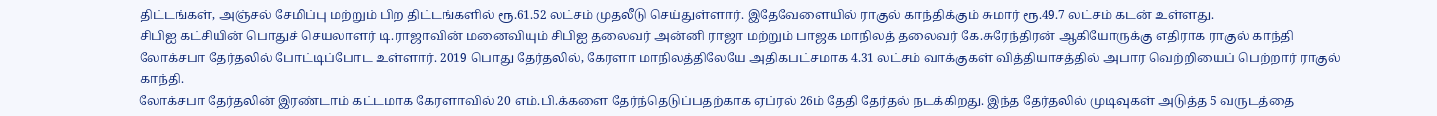திட்டங்கள், அஞ்சல் சேமிப்பு மற்றும் பிற திட்டங்களில் ரூ.61.52 லட்சம் முதலீடு செய்துள்ளார். இதேவேளையில் ராகுல் காந்திக்கும் சுமார் ரூ.49.7 லட்சம் கடன் உள்ளது.
சிபிஐ கட்சியின் பொதுச் செயலாளர் டி.ராஜாவின் மனைவியும் சிபிஐ தலைவர் அன்னி ராஜா மற்றும் பாஜக மாநிலத் தலைவர் கே.சுரேந்திரன் ஆகியோருக்கு எதிராக ராகுல் காந்தி லோக்சபா தேர்தலில் போட்டிப்போட உள்ளார். 2019 பொது தேர்தலில், கேரளா மாநிலத்திலேயே அதிகபட்சமாக 4.31 லட்சம் வாக்குகள் வித்தியாசத்தில் அபார வெற்றியைப் பெற்றார் ராகுல் காந்தி.
லோக்சபா தேர்தலின் இரண்டாம் கட்டமாக கேரளாவில் 20 எம்.பி.க்களை தேர்ந்தெடுப்பதற்காக ஏப்ரல் 26ம் தேதி தேர்தல் நடக்கிறது. இந்த தேர்தலில் முடிவுகள் அடுத்த 5 வருடத்தை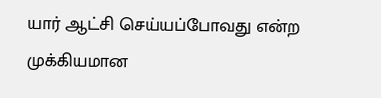யார் ஆட்சி செய்யப்போவது என்ற முக்கியமான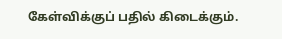கேள்விக்குப் பதில் கிடைக்கும்.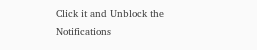Click it and Unblock the Notifications